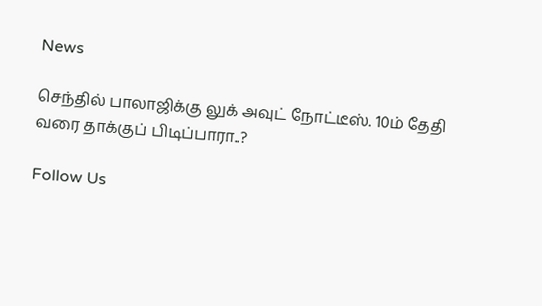News

செந்தில் பாலாஜிக்கு லுக் அவுட் நோட்டீஸ். 10ம் தேதி வரை தாக்குப் பிடிப்பாரா..?

Follow Us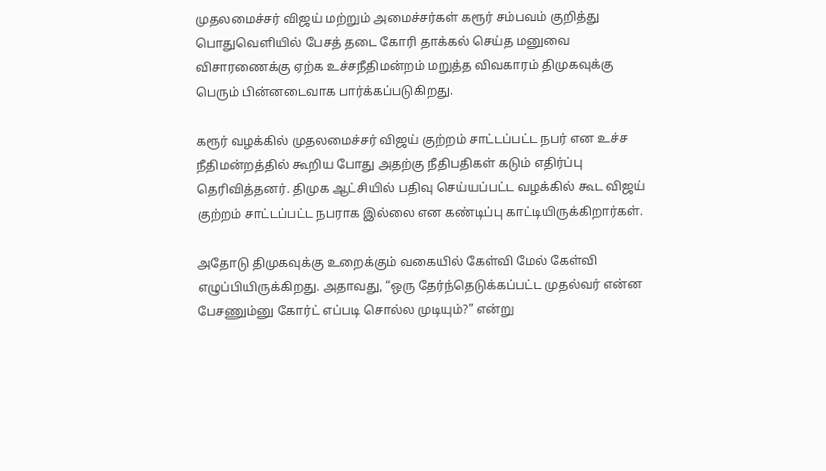முதலமைச்சர் விஜய் மற்றும் அமைச்சர்கள் கரூர் சம்பவம் குறித்து பொதுவெளியில் பேசத் தடை கோரி தாக்கல் செய்த மனுவை விசாரணைக்கு ஏற்க உச்சநீதிமன்றம் மறுத்த விவகாரம் திமுகவுக்கு பெரும் பின்னடைவாக பார்க்கப்படுகிறது.

கரூர் வழக்கில் முதலமைச்சர் விஜய் குற்றம் சாட்டப்பட்ட நபர் என உச்ச நீதிமன்றத்தில் கூறிய போது அதற்கு நீதிபதிகள் கடும் எதிர்ப்பு தெரிவித்தனர். திமுக ஆட்சியில் பதிவு செய்யப்பட்ட வழக்கில் கூட விஜய் குற்றம் சாட்டப்பட்ட நபராக இல்லை என கண்டிப்பு காட்டியிருக்கிறார்கள்.

அதோடு திமுகவுக்கு உறைக்கும் வகையில் கேள்வி மேல் கேள்வி எழுப்பியிருக்கிறது. அதாவது, “ஒரு தேர்ந்தெடுக்கப்பட்ட முதல்வர் என்ன பேசணும்னு கோர்ட் எப்படி சொல்ல முடியும்?” என்று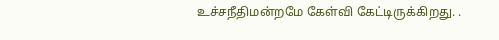உச்சநீதிமன்றமே கேள்வி கேட்டிருக்கிறது. .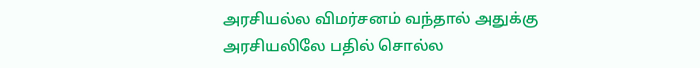அரசியல்ல விமர்சனம் வந்தால் அதுக்கு அரசியலிலே பதில் சொல்ல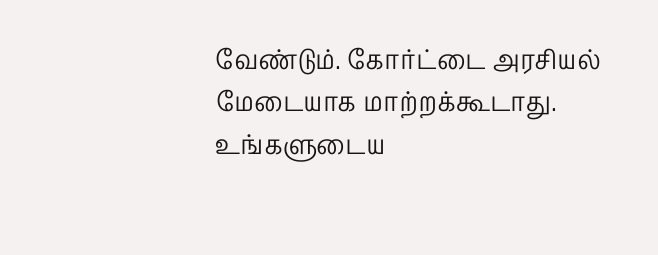வேண்டும். கோர்ட்டை அரசியல் மேடையாக மாற்றக்கூடாது. உங்களுடைய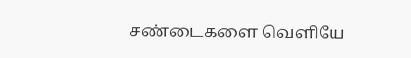சண்டைகளை வெளியே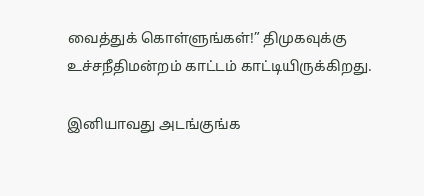வைத்துக் கொள்ளுங்கள்!” திமுகவுக்கு உச்சநீதிமன்றம் காட்டம் காட்டியிருக்கிறது.

இனியாவது அடங்குங்க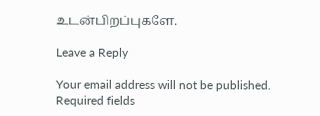உடன்பிறப்புகளே.

Leave a Reply

Your email address will not be published. Required fields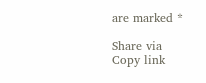are marked *

Share via
Copy link